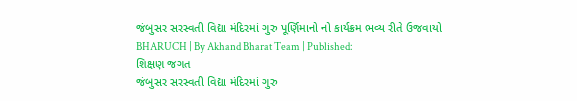જંબુસર સરસ્વતી વિદ્યા મંદિરમાં ગુરુ પૂર્ણિમાનો નો કાર્યક્રમ ભવ્ય રીતે ઉજવાયો
BHARUCH | By Akhand Bharat Team | Published:
શિક્ષણ જગત
જંબુસર સરસ્વતી વિદ્યા મંદિરમાં ગુરુ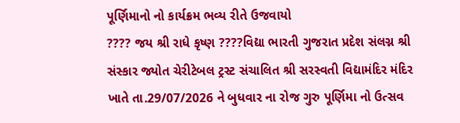પૂર્ણિમાનો નો કાર્યક્રમ ભવ્ય રીતે ઉજવાયો
???? જય શ્રી રાધે કૃષ્ણ ????વિદ્યા ભારતી ગુજરાત પ્રદેશ સંલગ્ન શ્રી સંસ્કાર જ્યોત ચેરીટેબલ ટ્રસ્ટ સંચાલિત શ્રી સરસ્વતી વિદ્યામંદિર મંદિર ખાતે તા.29/07/2026 ને બુધવાર ના રોજ ગુરુ પૂર્ણિમા નો ઉત્સવ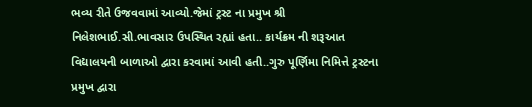ભવ્ય રીતે ઉજવવામાં આવ્યો.જેમાં ટ્રસ્ટ ના પ્રમુખ શ્રી નિલેશભાઈ.સી.ભાવસાર ઉપસ્થિત રહ્યાં હતા.. કાર્યક્રમ ની શરૂઆત વિદ્યાલયની બાળાઓ દ્વારા કરવામાં આવી હતી..ગુરુ પૂર્ણિમા નિમિત્તે ટ્રસ્ટના પ્રમુખ દ્વારા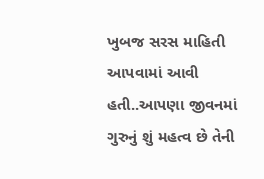ખુબજ સરસ માહિતી આપવામાં આવી હતી..આપણા જીવનમાં ગુરુનું શું મહત્વ છે તેની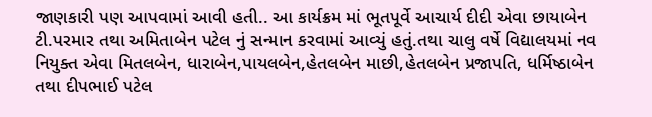જાણકારી પણ આપવામાં આવી હતી.. આ કાર્યક્રમ માં ભૂતપૂર્વે આચાર્ય દીદી એવા છાયાબેન ટી.પરમાર તથા અમિતાબેન પટેલ નું સન્માન કરવામાં આવ્યું હતું.તથા ચાલુ વર્ષે વિદ્યાલયમાં નવ નિયુક્ત એવા મિતલબેન, ધારાબેન,પાયલબેન,હેતલબેન માછી,હેતલબેન પ્રજાપતિ, ધર્મિષ્ઠાબેન તથા દીપભાઈ પટેલ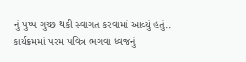નું પુષ્પ ગુચ્છ થકી સ્વાગત કરવામાં આવ્યું હતું.. કાર્યક્રમમાં પરમ પવિત્ર ભગવા ધ્વજનું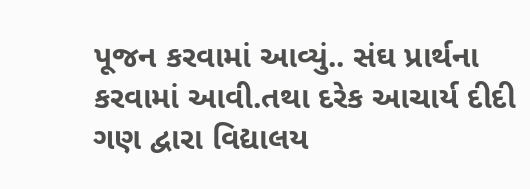પૂજન કરવામાં આવ્યું.. સંઘ પ્રાર્થના કરવામાં આવી.તથા દરેક આચાર્ય દીદી ગણ દ્વારા વિદ્યાલય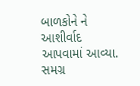બાળકોને ને આશીર્વાદ આપવામાં આવ્યા. સમગ્ર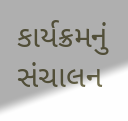કાર્યક્રમનું સંચાલન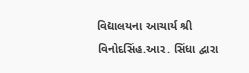વિદ્યાલયના આચાર્ય શ્રી વિનોદસિંહ.આર. સિંધા દ્વારા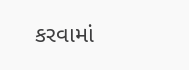કરવામાં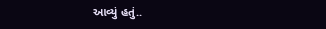આવ્યું હતું..